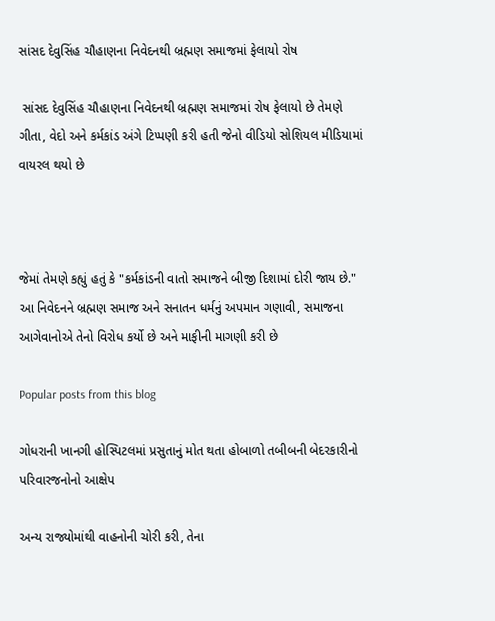સાંસદ દેવુસિંહ ચૌહાણના નિવેદનથી બ્રહ્મણ સમાજમાં ફેલાયો રોષ

 સાંસદ દેવુસિંહ ચૌહાણના નિવેદનથી બ્રહ્મણ સમાજમાં રોષ ફેલાયો છે તેમણે ગીતા, વેદો અને કર્મકાંડ અંગે ટિપ્પણી કરી હતી જેનો વીડિયો સોશિયલ મીડિયામાં વાયરલ થયો છે



જેમાં તેમણે કહ્યું હતું કે "કર્મકાંડની વાતો સમાજને બીજી દિશામાં દોરી જાય છે." આ નિવેદનને બ્રહ્મણ સમાજ અને સનાતન ધર્મનું અપમાન ગણાવી, સમાજના આગેવાનોએ તેનો વિરોધ કર્યો છે અને માફીની માગણી કરી છે

Popular posts from this blog

ગોધરાની ખાનગી હોસ્પિટલમાં પ્રસુતાનું મોત થતા હોબાળો તબીબની બેદરકારીનો પરિવારજનોનો આક્ષેપ

અન્ય રાજ્યોમાંથી વાહનોની ચોરી કરી, તેના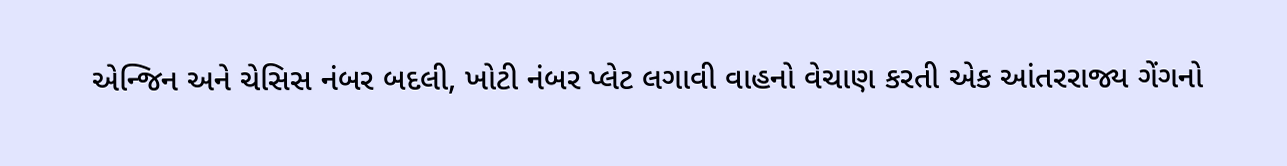એન્જિન અને ચેસિસ નંબર બદલી, ખોટી નંબર પ્લેટ લગાવી વાહનો વેચાણ કરતી એક આંતરરાજ્ય ગેંગનો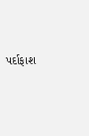પર્દાફાશ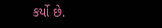કર્યો છે.